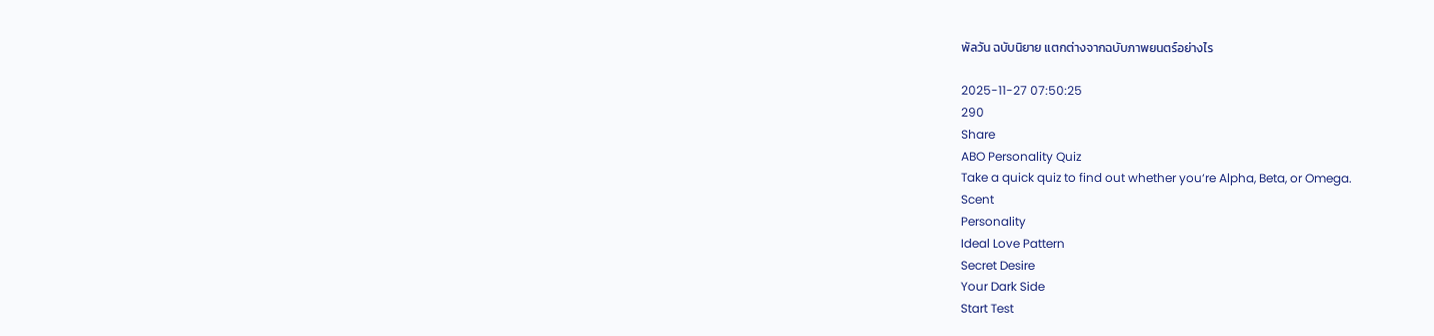พัลวัน ฉบับนิยาย แตกต่างจากฉบับภาพยนตร์อย่างไร

2025-11-27 07:50:25
290
Share
ABO Personality Quiz
Take a quick quiz to find out whether you‘re Alpha, Beta, or Omega.
Scent
Personality
Ideal Love Pattern
Secret Desire
Your Dark Side
Start Test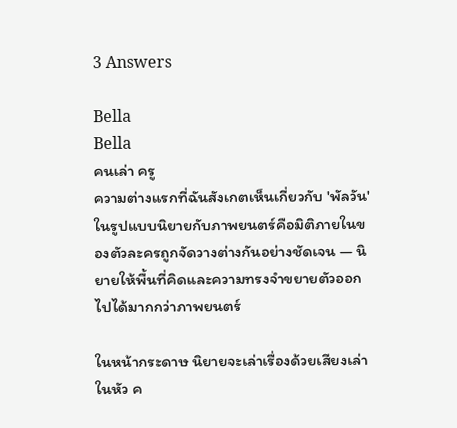3 Answers

Bella
Bella
คนเล่า ครู
ความต่างแรกที่ฉันสังเกตเห็นเกี่ยวกับ 'พัลวัน' ในรูปแบบนิยายกับภาพยนตร์คือมิติภายในของตัวละครถูกจัดวางต่างกันอย่างชัดเจน — นิยายให้พื้นที่คิดและความทรงจำขยายตัวออกไปได้มากกว่าภาพยนตร์

ในหน้ากระดาษ นิยายจะเล่าเรื่องด้วยเสียงเล่าในหัว ค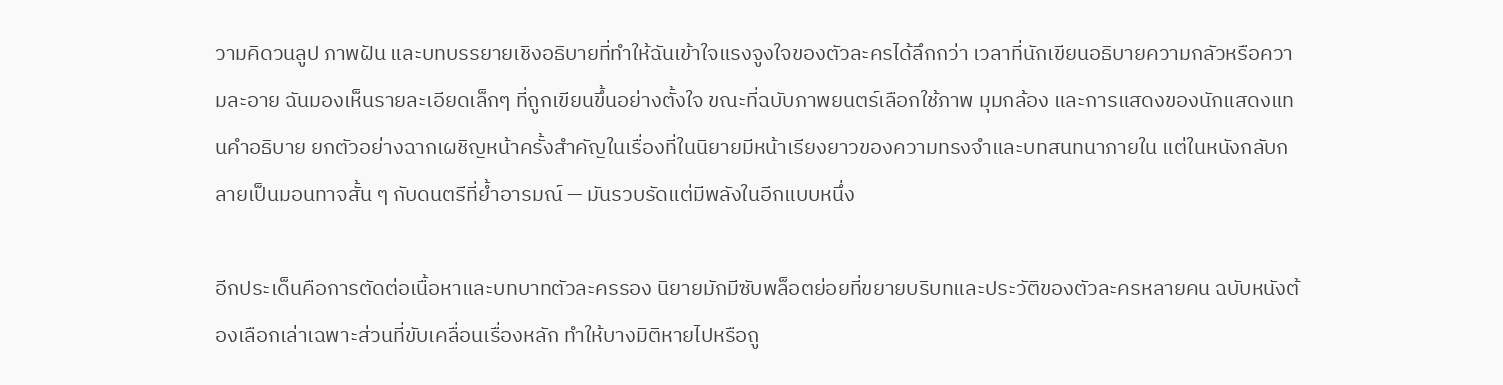วามคิดวนลูป ภาพฝัน และบทบรรยายเชิงอธิบายที่ทำให้ฉันเข้าใจแรงจูงใจของตัวละครได้ลึกกว่า เวลาที่นักเขียนอธิบายความกลัวหรือความละอาย ฉันมองเห็นรายละเอียดเล็กๆ ที่ถูกเขียนขึ้นอย่างตั้งใจ ขณะที่ฉบับภาพยนตร์เลือกใช้ภาพ มุมกล้อง และการแสดงของนักแสดงแทนคำอธิบาย ยกตัวอย่างฉากเผชิญหน้าครั้งสำคัญในเรื่องที่ในนิยายมีหน้าเรียงยาวของความทรงจำและบทสนทนาภายใน แต่ในหนังกลับกลายเป็นมอนทาจสั้น ๆ กับดนตรีที่ย้ำอารมณ์ — มันรวบรัดแต่มีพลังในอีกแบบหนึ่ง

อีกประเด็นคือการตัดต่อเนื้อหาและบทบาทตัวละครรอง นิยายมักมีซับพล็อตย่อยที่ขยายบริบทและประวัติของตัวละครหลายคน ฉบับหนังต้องเลือกเล่าเฉพาะส่วนที่ขับเคลื่อนเรื่องหลัก ทำให้บางมิติหายไปหรือถู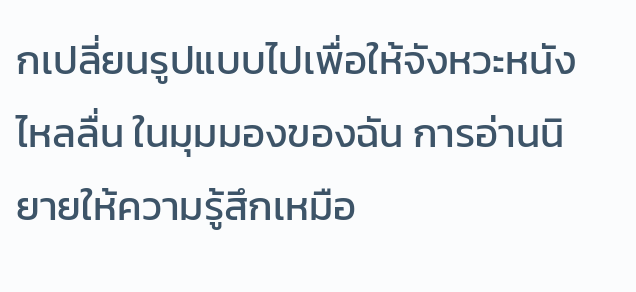กเปลี่ยนรูปแบบไปเพื่อให้จังหวะหนังไหลลื่น ในมุมมองของฉัน การอ่านนิยายให้ความรู้สึกเหมือ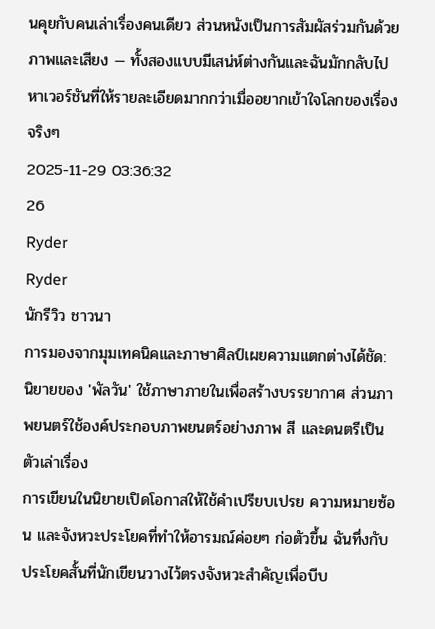นคุยกับคนเล่าเรื่องคนเดียว ส่วนหนังเป็นการสัมผัสร่วมกันด้วยภาพและเสียง — ทั้งสองแบบมีเสน่ห์ต่างกันและฉันมักกลับไปหาเวอร์ชันที่ให้รายละเอียดมากกว่าเมื่ออยากเข้าใจโลกของเรื่องจริงๆ
2025-11-29 03:36:32
26
Ryder
Ryder
นักรีวิว ชาวนา
การมองจากมุมเทคนิคและภาษาศิลป์เผยความแตกต่างได้ชัด: นิยายของ 'พัลวัน' ใช้ภาษาภายในเพื่อสร้างบรรยากาศ ส่วนภาพยนตร์ใช้องค์ประกอบภาพยนตร์อย่างภาพ สี และดนตรีเป็นตัวเล่าเรื่อง
การเขียนในนิยายเปิดโอกาสให้ใช้คำเปรียบเปรย ความหมายซ้อน และจังหวะประโยคที่ทำให้อารมณ์ค่อยๆ ก่อตัวขึ้น ฉันทึ่งกับประโยคสั้นที่นักเขียนวางไว้ตรงจังหวะสำคัญเพื่อบีบ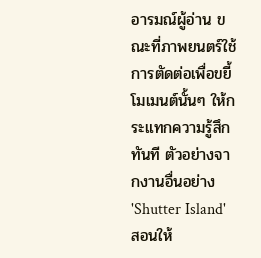อารมณ์ผู้อ่าน ขณะที่ภาพยนตร์ใช้การตัดต่อเพื่อขยี้โมเมนต์นั้นๆ ให้กระแทกความรู้สึกทันที ตัวอย่างจากงานอื่นอย่าง 'Shutter Island' สอนให้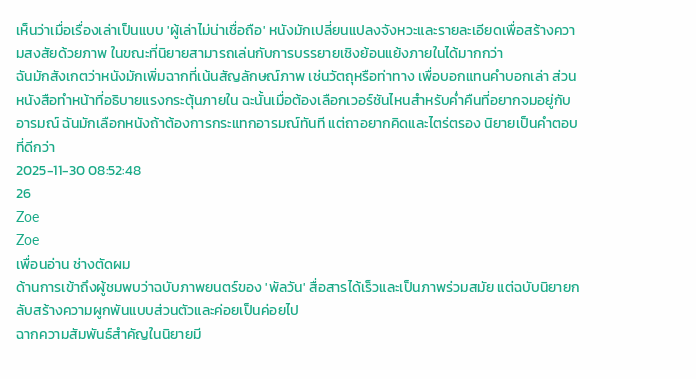เห็นว่าเมื่อเรื่องเล่าเป็นแบบ 'ผู้เล่าไม่น่าเชื่อถือ' หนังมักเปลี่ยนแปลงจังหวะและรายละเอียดเพื่อสร้างความสงสัยด้วยภาพ ในขณะที่นิยายสามารถเล่นกับการบรรยายเชิงย้อนแย้งภายในได้มากกว่า
ฉันมักสังเกตว่าหนังมักเพิ่มฉากที่เน้นสัญลักษณ์ภาพ เช่นวัตถุหรือท่าทาง เพื่อบอกแทนคำบอกเล่า ส่วนหนังสือทำหน้าที่อธิบายแรงกระตุ้นภายใน ฉะนั้นเมื่อต้องเลือกเวอร์ชันไหนสำหรับค่ำคืนที่อยากจมอยู่กับอารมณ์ ฉันมักเลือกหนังถ้าต้องการกระแทกอารมณ์ทันที แต่ถาอยากคิดและไตร่ตรอง นิยายเป็นคำตอบที่ดีกว่า
2025-11-30 08:52:48
26
Zoe
Zoe
เพื่อนอ่าน ช่างตัดผม
ด้านการเข้าถึงผู้ชมพบว่าฉบับภาพยนตร์ของ 'พัลวัน' สื่อสารได้เร็วและเป็นภาพร่วมสมัย แต่ฉบับนิยายกลับสร้างความผูกพันแบบส่วนตัวและค่อยเป็นค่อยไป
ฉากความสัมพันธ์สำคัญในนิยายมี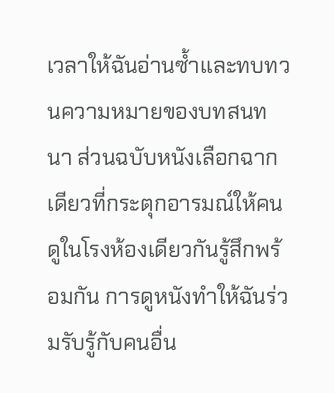เวลาให้ฉันอ่านซ้ำและทบทวนความหมายของบทสนทนา ส่วนฉบับหนังเลือกฉากเดียวที่กระตุกอารมณ์ให้คนดูในโรงห้องเดียวกันรู้สึกพร้อมกัน การดูหนังทำให้ฉันร่วมรับรู้กับคนอื่น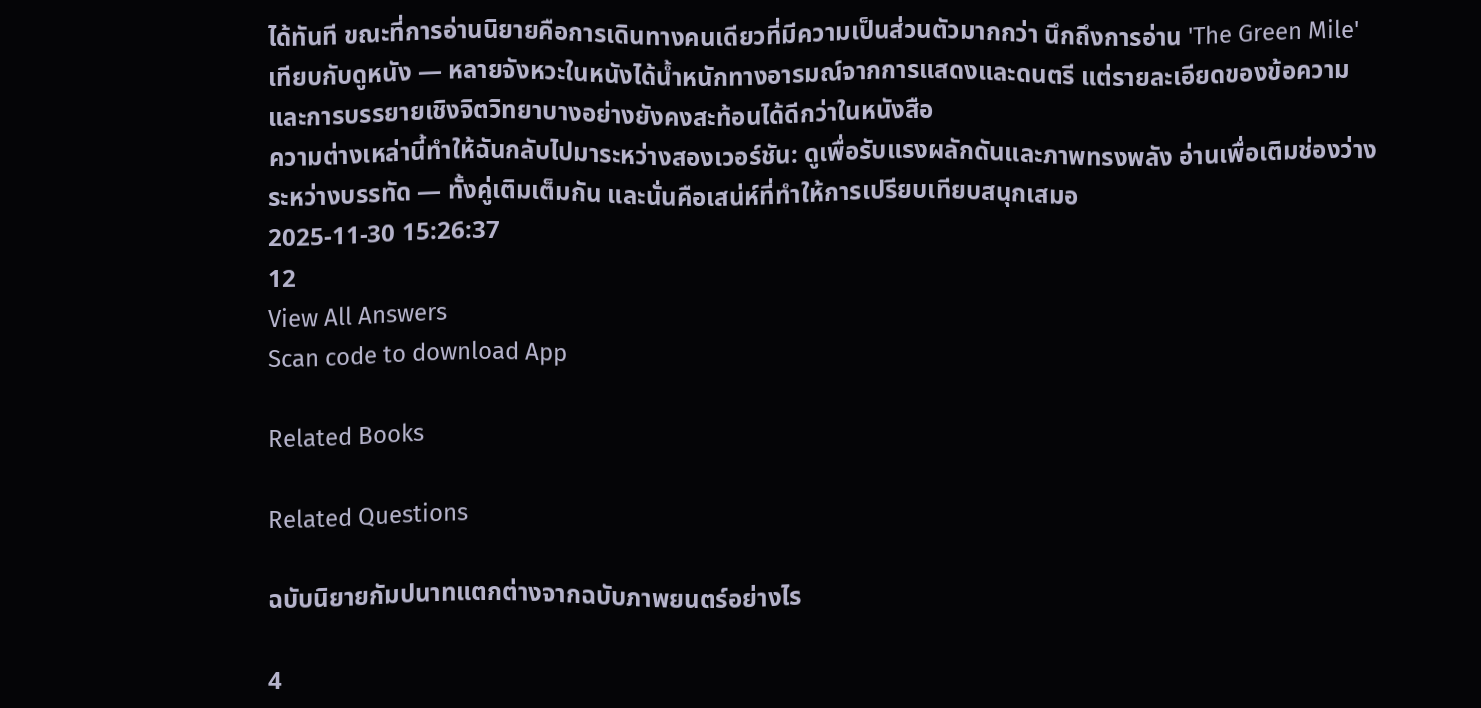ได้ทันที ขณะที่การอ่านนิยายคือการเดินทางคนเดียวที่มีความเป็นส่วนตัวมากกว่า นึกถึงการอ่าน 'The Green Mile' เทียบกับดูหนัง — หลายจังหวะในหนังได้น้ำหนักทางอารมณ์จากการแสดงและดนตรี แต่รายละเอียดของข้อความและการบรรยายเชิงจิตวิทยาบางอย่างยังคงสะท้อนได้ดีกว่าในหนังสือ
ความต่างเหล่านี้ทำให้ฉันกลับไปมาระหว่างสองเวอร์ชัน: ดูเพื่อรับแรงผลักดันและภาพทรงพลัง อ่านเพื่อเติมช่องว่างระหว่างบรรทัด — ทั้งคู่เติมเต็มกัน และนั่นคือเสน่ห์ที่ทำให้การเปรียบเทียบสนุกเสมอ
2025-11-30 15:26:37
12
View All Answers
Scan code to download App

Related Books

Related Questions

ฉบับนิยายกัมปนาทแตกต่างจากฉบับภาพยนตร์อย่างไร

4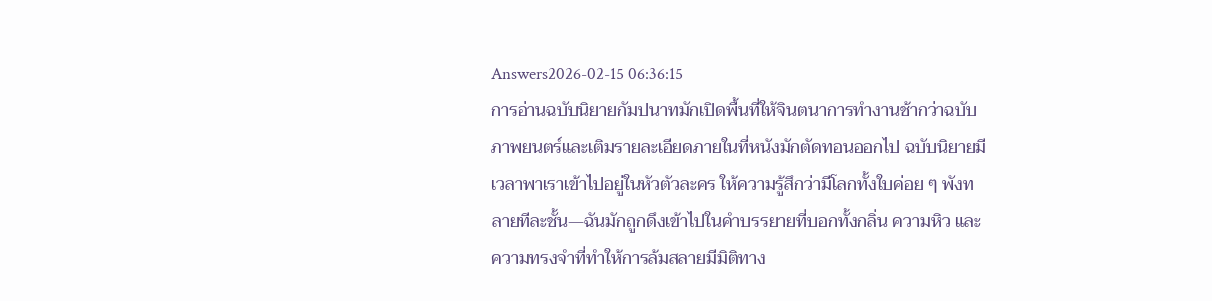Answers2026-02-15 06:36:15
การอ่านฉบับนิยายกัมปนาทมักเปิดพื้นที่ให้จินตนาการทำงานช้ากว่าฉบับภาพยนตร์และเติมรายละเอียดภายในที่หนังมักตัดทอนออกไป ฉบับนิยายมีเวลาพาเราเข้าไปอยู่ในหัวตัวละคร ให้ความรู้สึกว่ามีโลกทั้งใบค่อย ๆ พังทลายทีละชั้น—ฉันมักถูกดึงเข้าไปในคำบรรยายที่บอกทั้งกลิ่น ความหิว และความทรงจำที่ทำให้การล้มสลายมีมิติทาง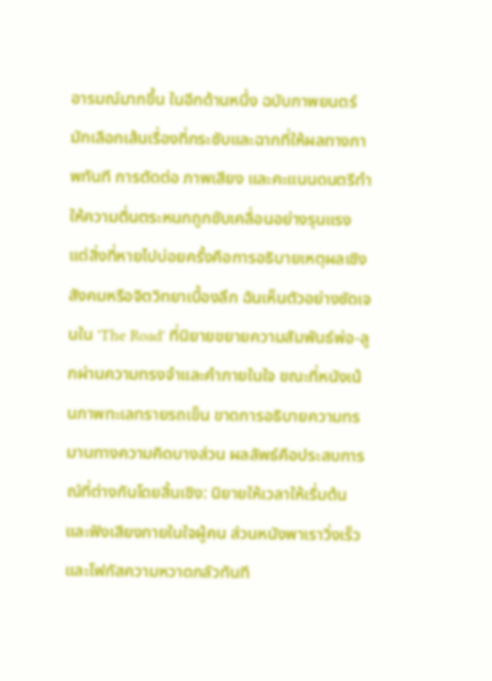อารมณ์มากขึ้น ในอีกด้านหนึ่ง ฉบับภาพยนตร์มักเลือกเส้นเรื่องที่กระชับและฉากที่ให้ผลทางภาพทันที การตัดต่อ ภาพเสียง และคะแนนดนตรีทำให้ความตื่นตระหนกถูกขับเคลื่อนอย่างรุนแรง แต่สิ่งที่หายไปบ่อยครั้งคือการอธิบายเหตุผลเชิงสังคมหรือจิตวิทยาเบื้องลึก ฉันเห็นตัวอย่างชัดเจนใน 'The Road' ที่นิยายขยายความสัมพันธ์พ่อ-ลูกผ่านความทรงจำและคำภายในใจ ขณะที่หนังเน้นภาพทะเลทรายรถเข็น ขาดการอธิบายความทรมานทางความคิดบางส่วน ผลลัพธ์คือประสบการณ์ที่ต่างกันโดยสิ้นเชิง: นิยายให้เวลาให้เรื่มต้นและฟังเสียงภายในใจผู้คน ส่วนหนังพาเราวิ่งเร็วและโฟกัสความหวาดกลัวทันที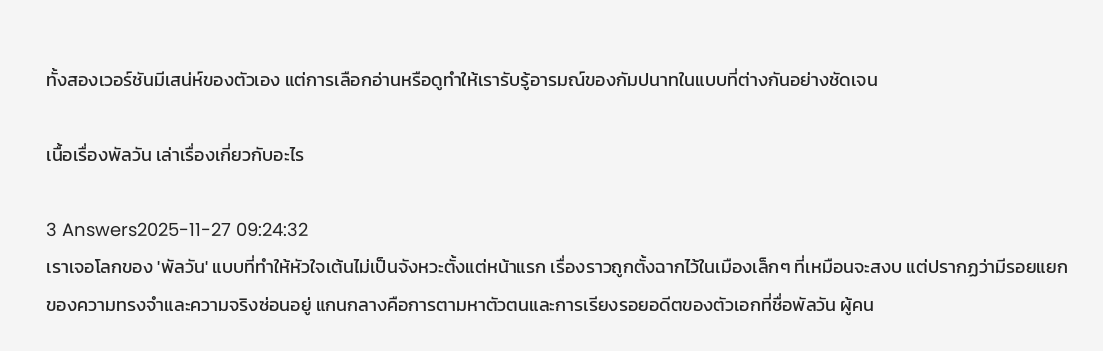ทั้งสองเวอร์ชันมีเสน่ห์ของตัวเอง แต่การเลือกอ่านหรือดูทำให้เรารับรู้อารมณ์ของกัมปนาทในแบบที่ต่างกันอย่างชัดเจน

เนื้อเรื่องพัลวัน เล่าเรื่องเกี่ยวกับอะไร

3 Answers2025-11-27 09:24:32
เราเจอโลกของ 'พัลวัน' แบบที่ทำให้หัวใจเต้นไม่เป็นจังหวะตั้งแต่หน้าแรก เรื่องราวถูกตั้งฉากไว้ในเมืองเล็กๆ ที่เหมือนจะสงบ แต่ปรากฏว่ามีรอยแยกของความทรงจำและความจริงซ่อนอยู่ แกนกลางคือการตามหาตัวตนและการเรียงรอยอดีตของตัวเอกที่ชื่อพัลวัน ผู้คน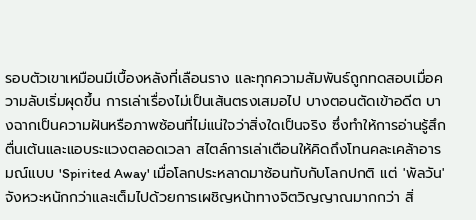รอบตัวเขาเหมือนมีเบื้องหลังที่เลือนราง และทุกความสัมพันธ์ถูกทดสอบเมื่อความลับเริ่มผุดขึ้น การเล่าเรื่องไม่เป็นเส้นตรงเสมอไป บางตอนตัดเข้าอดีต บางฉากเป็นความฝันหรือภาพซ้อนที่ไม่แน่ใจว่าสิ่งใดเป็นจริง ซึ่งทำให้การอ่านรู้สึกตื่นเต้นและแอบระแวงตลอดเวลา สไตล์การเล่าเตือนให้คิดถึงโทนคละเคล้าอารมณ์แบบ 'Spirited Away' เมื่อโลกประหลาดมาซ้อนทับกับโลกปกติ แต่ 'พัลวัน' จังหวะหนักกว่าและเต็มไปด้วยการเผชิญหน้าทางจิตวิญญาณมากกว่า สิ่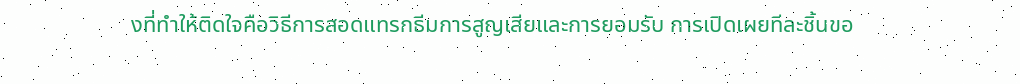งที่ทำให้ติดใจคือวิธีการสอดแทรกธีมการสูญเสียและการยอมรับ การเปิดเผยทีละชิ้นขอ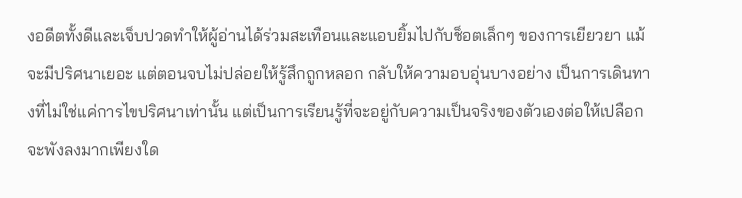งอดีตทั้งดีและเจ็บปวดทำให้ผู้อ่านได้ร่วมสะเทือนและแอบยิ้มไปกับช็อตเล็กๆ ของการเยียวยา แม้จะมีปริศนาเยอะ แต่ตอนจบไม่ปล่อยให้รู้สึกถูกหลอก กลับให้ความอบอุ่นบางอย่าง เป็นการเดินทางที่ไม่ใช่แค่การไขปริศนาเท่านั้น แต่เป็นการเรียนรู้ที่จะอยู่กับความเป็นจริงของตัวเองต่อให้เปลือกจะพังลงมากเพียงใด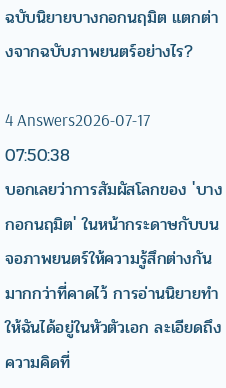ฉบับนิยายบางกอกนฤมิต แตกต่างจากฉบับภาพยนตร์อย่างไร?

4 Answers2026-07-17 07:50:38
บอกเลยว่าการสัมผัสโลกของ 'บางกอกนฤมิต' ในหน้ากระดาษกับบนจอภาพยนตร์ให้ความรู้สึกต่างกันมากกว่าที่คาดไว้ การอ่านนิยายทำให้ฉันได้อยู่ในหัวตัวเอก ละเอียดถึงความคิดที่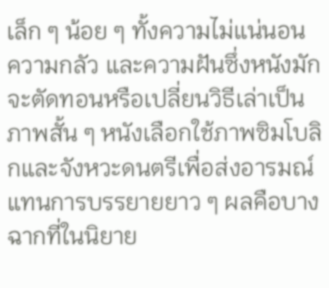เล็ก ๆ น้อย ๆ ทั้งความไม่แน่นอน ความกลัว และความฝันซึ่งหนังมักจะตัดทอนหรือเปลี่ยนวิธีเล่าเป็นภาพสั้น ๆ หนังเลือกใช้ภาพซิมโบลิกและจังหวะดนตรีเพื่อส่งอารมณ์แทนการบรรยายยาว ๆ ผลคือบางฉากที่ในนิยาย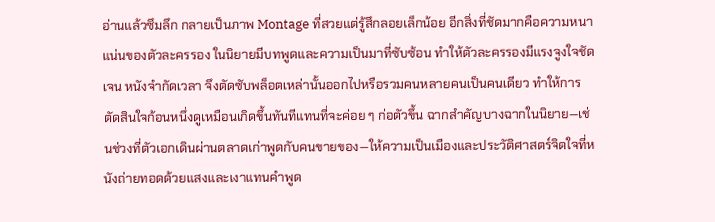อ่านแล้วซึมลึก กลายเป็นภาพ Montage ที่สวยแต่รู้สึกลอยเล็กน้อย อีกสิ่งที่ชัดมากคือความหนาแน่นของตัวละครรอง ในนิยายมีบทพูดและความเป็นมาที่ซับซ้อน ทำให้ตัวละครรองมีแรงจูงใจชัดเจน หนังจำกัดเวลา จึงตัดซับพล็อตเหล่านั้นออกไปหรือรวมคนหลายคนเป็นคนเดียว ทำให้การตัดสินใจก้อนหนึ่งดูเหมือนเกิดขึ้นทันทีแทนที่จะค่อย ๆ ก่อตัวขึ้น ฉากสำคัญบางฉากในนิยาย—เช่นช่วงที่ตัวเอกเดินผ่านตลาดเก่าพูดกับคนขายของ—ให้ความเป็นเมืองและประวัติศาสตร์จิตใจที่หนังถ่ายทอดด้วยแสงและเงาแทนคำพูด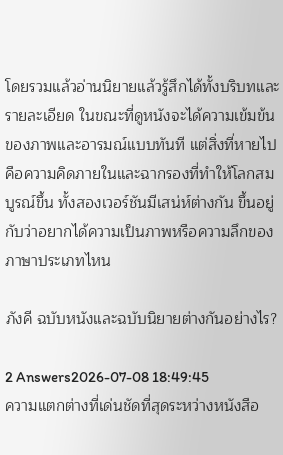โดยรวมแล้วอ่านนิยายแล้วรู้สึกได้ทั้งบริบทและรายละเอียด ในขณะที่ดูหนังจะได้ความเข้มข้นของภาพและอารมณ์แบบทันที แต่สิ่งที่หายไปคือความคิดภายในและฉากรองที่ทำให้โลกสมบูรณ์ขึ้น ทั้งสองเวอร์ชันมีเสน่ห์ต่างกัน ขึ้นอยู่กับว่าอยากได้ความเป็นภาพหรือความลึกของภาษาประเภทไหน

ภังคี ฉบับหนังและฉบับนิยายต่างกันอย่างไร?

2 Answers2026-07-08 18:49:45
ความแตกต่างที่เด่นชัดที่สุดระหว่างหนังสือ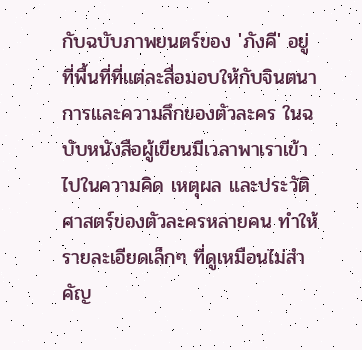กับฉบับภาพยนตร์ของ 'ภังคี' อยู่ที่พื้นที่ที่แต่ละสื่อมอบให้กับจินตนาการและความลึกของตัวละคร ในฉบับหนังสือผู้เขียนมีเวลาพาเราเข้าไปในความคิด เหตุผล และประวัติศาสตร์ของตัวละครหลายคน ทำให้รายละเอียดเล็กๆ ที่ดูเหมือนไม่สำคัญ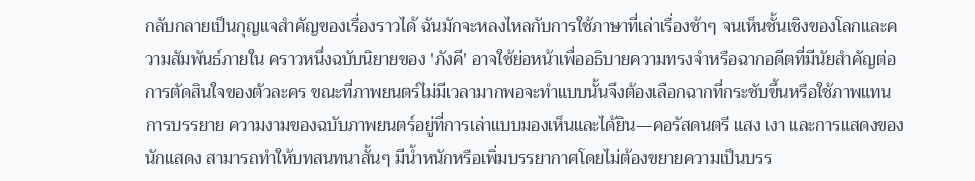กลับกลายเป็นกุญแจสำคัญของเรื่องราวได้ ฉันมักจะหลงไหลกับการใช้ภาษาที่เล่าเรื่องช้าๆ จนเห็นชั้นเชิงของโลกและความสัมพันธ์ภายใน คราวหนึ่งฉบับนิยายของ 'ภังคี' อาจใช้ย่อหน้าเพื่ออธิบายความทรงจำหรือฉากอดีตที่มีนัยสำคัญต่อการตัดสินใจของตัวละคร ขณะที่ภาพยนตร์ไม่มีเวลามากพอจะทำแบบนั้นจึงต้องเลือกฉากที่กระชับขึ้นหรือใช้ภาพแทนการบรรยาย ความงามของฉบับภาพยนตร์อยู่ที่การเล่าแบบมองเห็นและได้ยิน—คอรัสดนตรี แสง เงา และการแสดงของนักแสดง สามารถทำให้บทสนทนาสั้นๆ มีน้ำหนักหรือเพิ่มบรรยากาศโดยไม่ต้องขยายความเป็นบรร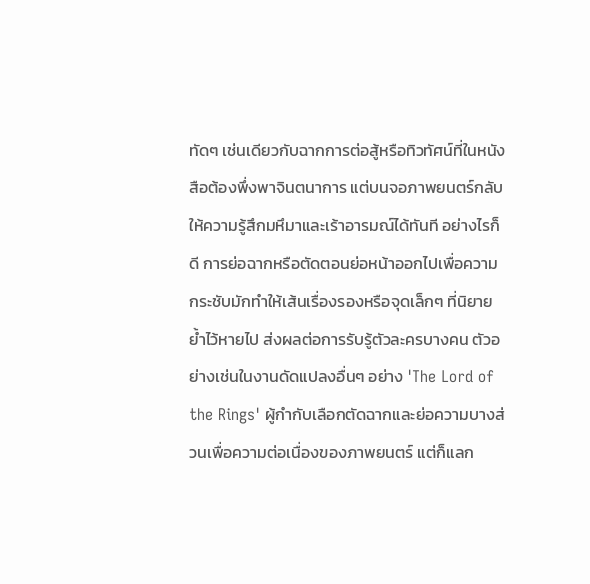ทัดๆ เช่นเดียวกับฉากการต่อสู้หรือทิวทัศน์ที่ในหนังสือต้องพึ่งพาจินตนาการ แต่บนจอภาพยนตร์กลับให้ความรู้สึกมหึมาและเร้าอารมณ์ได้ทันที อย่างไรก็ดี การย่อฉากหรือตัดตอนย่อหน้าออกไปเพื่อความกระชับมักทำให้เส้นเรื่องรองหรือจุดเล็กๆ ที่นิยายย้ำไว้หายไป ส่งผลต่อการรับรู้ตัวละครบางคน ตัวอย่างเช่นในงานดัดแปลงอื่นๆ อย่าง 'The Lord of the Rings' ผู้กำกับเลือกตัดฉากและย่อความบางส่วนเพื่อความต่อเนื่องของภาพยนตร์ แต่ก็แลก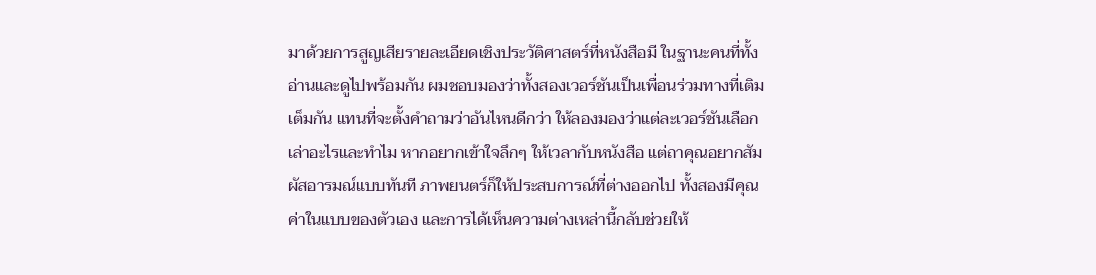มาด้วยการสูญเสียรายละเอียดเชิงประวัติศาสตร์ที่หนังสือมี ในฐานะคนที่ทั้งอ่านและดูไปพร้อมกัน ผมชอบมองว่าทั้งสองเวอร์ชันเป็นเพื่อนร่วมทางที่เติมเต็มกัน แทนที่จะตั้งคำถามว่าอันไหนดีกว่า ให้ลองมองว่าแต่ละเวอร์ชันเลือกเล่าอะไรและทำไม หากอยากเข้าใจลึกๆ ให้เวลากับหนังสือ แต่ถาคุณอยากสัมผัสอารมณ์แบบทันที ภาพยนตร์ก็ให้ประสบการณ์ที่ต่างออกไป ทั้งสองมีคุณค่าในแบบของตัวเอง และการได้เห็นความต่างเหล่านี้กลับช่วยให้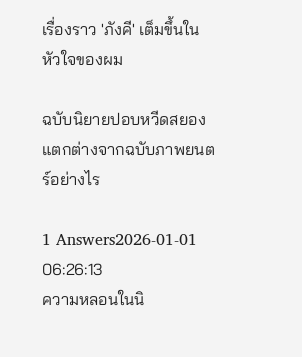เรื่องราว 'ภังคี' เต็มขึ้นในหัวใจของผม

ฉบับนิยายปอบหวีดสยอง แตกต่างจากฉบับภาพยนตร์อย่างไร

1 Answers2026-01-01 06:26:13
ความหลอนในนิ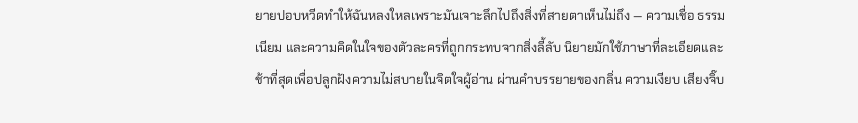ยายปอบหวีดทำให้ฉันหลงใหลเพราะมันเจาะลึกไปถึงสิ่งที่สายตาเห็นไม่ถึง — ความเชื่อ ธรรมเนียม และความคิดในใจของตัวละครที่ถูกกระทบจากสิ่งลี้ลับ นิยายมักใช้ภาษาที่ละเอียดและช้าที่สุดเพื่อปลูกฝังความไม่สบายในจิตใจผู้อ่าน ผ่านคำบรรยายของกลิ่น ความเงียบ เสียงจิ๊บ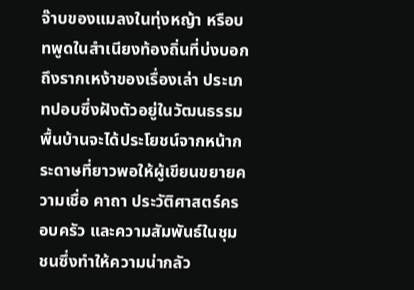จ๊าบของแมลงในทุ่งหญ้า หรือบทพูดในสำเนียงท้องถิ่นที่บ่งบอกถึงรากเหง้าของเรื่องเล่า ประเภทปอบซึ่งฝังตัวอยู่ในวัฒนธรรมพื้นบ้านจะได้ประโยชน์จากหน้ากระดาษที่ยาวพอให้ผู้เขียนขยายความเชื่อ คาถา ประวัติศาสตร์ครอบครัว และความสัมพันธ์ในชุมชนซึ่งทำให้ความน่ากลัว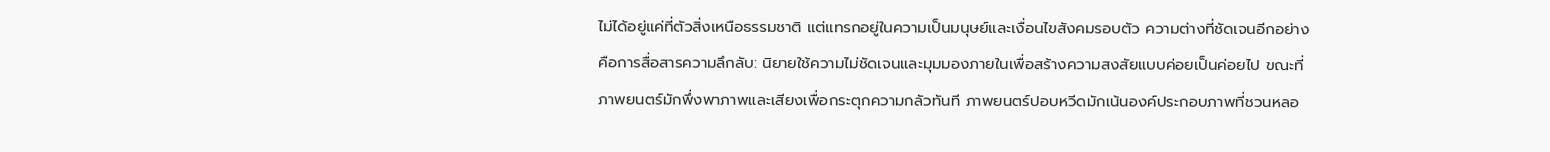ไม่ได้อยู่แค่ที่ตัวสิ่งเหนือธรรมชาติ แต่แทรกอยู่ในความเป็นมนุษย์และเงื่อนไขสังคมรอบตัว ความต่างที่ชัดเจนอีกอย่างคือการสื่อสารความลึกลับ: นิยายใช้ความไม่ชัดเจนและมุมมองภายในเพื่อสร้างความสงสัยแบบค่อยเป็นค่อยไป ขณะที่ภาพยนตร์มักพึ่งพาภาพและเสียงเพื่อกระตุกความกลัวทันที ภาพยนตร์ปอบหวีดมักเน้นองค์ประกอบภาพที่ชวนหลอ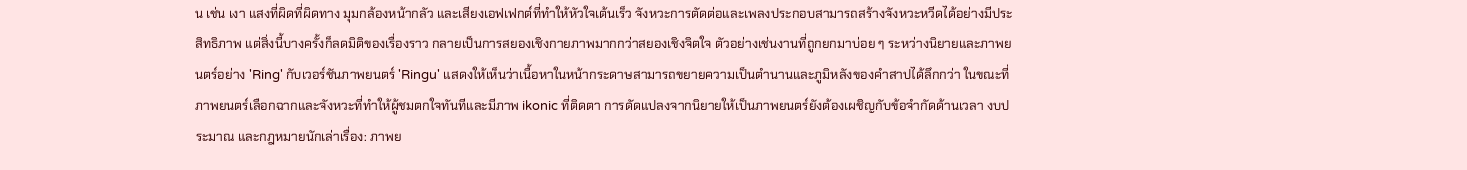น เช่น เงา แสงที่ผิดที่ผิดทาง มุมกล้องหน้ากลัว และเสียงเอฟเฟกต์ที่ทำให้หัวใจเต้นเร็ว จังหวะการตัดต่อและเพลงประกอบสามารถสร้างจังหวะหวีดได้อย่างมีประสิทธิภาพ แต่สิ่งนี้บางครั้งก็ลดมิติของเรื่องราว กลายเป็นการสยองเชิงกายภาพมากกว่าสยองเชิงจิตใจ ตัวอย่างเช่นงานที่ถูกยกมาบ่อย ๆ ระหว่างนิยายและภาพยนตร์อย่าง 'Ring' กับเวอร์ชันภาพยนตร์ 'Ringu' แสดงให้เห็นว่าเนื้อหาในหน้ากระดาษสามารถขยายความเป็นตำนานและภูมิหลังของคำสาปได้ลึกกว่า ในขณะที่ภาพยนตร์เลือกฉากและจังหวะที่ทำให้ผู้ชมตกใจทันทีและมีภาพ ikonic ที่ติดตา การดัดแปลงจากนิยายให้เป็นภาพยนตร์ยังต้องเผชิญกับข้อจำกัดด้านเวลา งบประมาณ และกฎหมายนักเล่าเรื่อง: ภาพย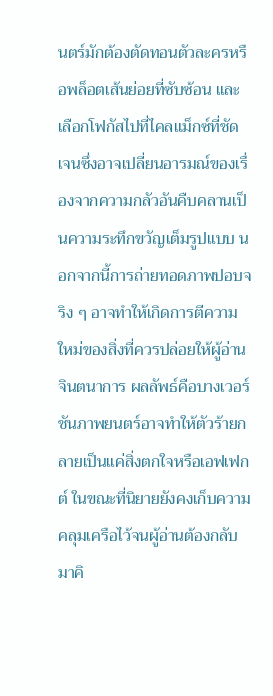นตร์มักต้องตัดทอนตัวละครหรือพล็อตเส้นย่อยที่ซับซ้อน และเลือกโฟกัสไปที่ไคลแม็กซ์ที่ชัดเจนซึ่งอาจเปลี่ยนอารมณ์ของเรื่องจากความกลัวอันคืบคลานเป็นความระทึกขวัญเต็มรูปแบบ นอกจากนี้การถ่ายทอดภาพปอบจริง ๆ อาจทำให้เกิดการตีความใหม่ของสิ่งที่ควรปล่อยให้ผู้อ่านจินตนาการ ผลลัพธ์คือบางเวอร์ชันภาพยนตร์อาจทำให้ตัวร้ายกลายเป็นแค่สิ่งตกใจหรือเอฟเฟกต์ ในขณะที่นิยายยังคงเก็บความคลุมเครือไว้จนผู้อ่านต้องกลับมาคิ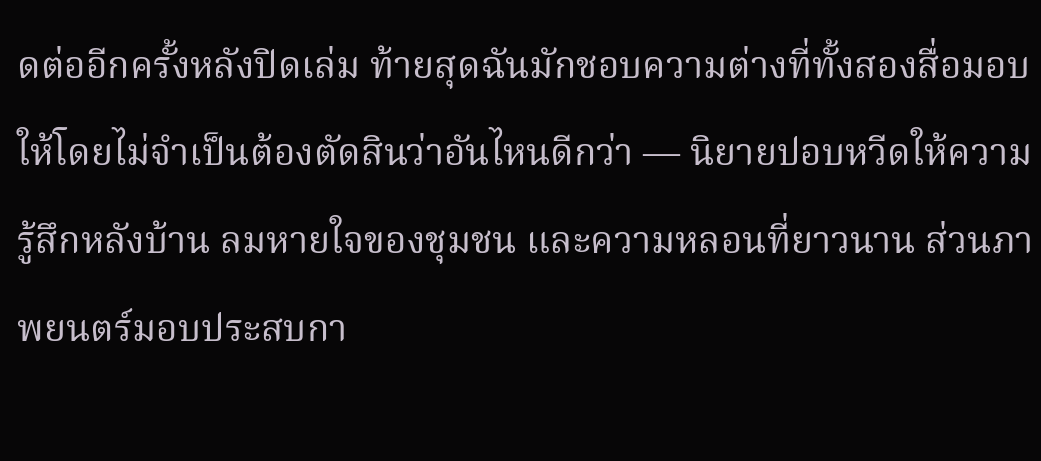ดต่ออีกครั้งหลังปิดเล่ม ท้ายสุดฉันมักชอบความต่างที่ทั้งสองสื่อมอบให้โดยไม่จำเป็นต้องตัดสินว่าอันไหนดีกว่า — นิยายปอบหวีดให้ความรู้สึกหลังบ้าน ลมหายใจของชุมชน และความหลอนที่ยาวนาน ส่วนภาพยนตร์มอบประสบกา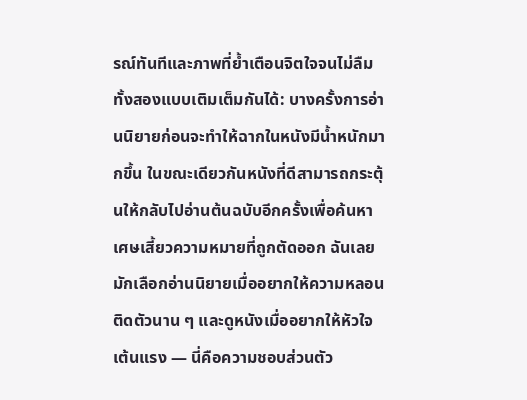รณ์ทันทีและภาพที่ย้ำเตือนจิตใจจนไม่ลืม ทั้งสองแบบเติมเต็มกันได้: บางครั้งการอ่านนิยายก่อนจะทำให้ฉากในหนังมีน้ำหนักมากขึ้น ในขณะเดียวกันหนังที่ดีสามารถกระตุ้นให้กลับไปอ่านต้นฉบับอีกครั้งเพื่อค้นหาเศษเสี้ยวความหมายที่ถูกตัดออก ฉันเลยมักเลือกอ่านนิยายเมื่ออยากให้ความหลอนติดตัวนาน ๆ และดูหนังเมื่ออยากให้หัวใจเต้นแรง — นี่คือความชอบส่วนตัว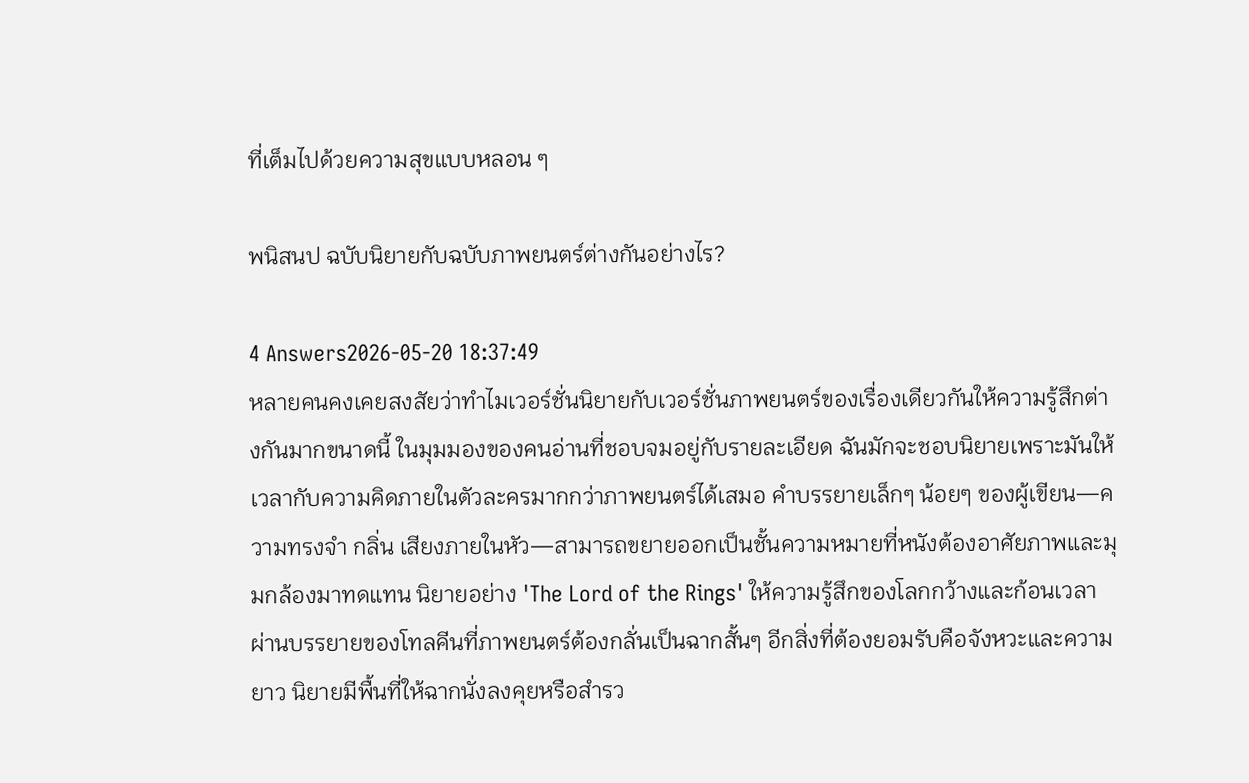ที่เต็มไปด้วยความสุขแบบหลอน ๆ

พนิสนป ฉบับนิยายกับฉบับภาพยนตร์ต่างกันอย่างไร?

4 Answers2026-05-20 18:37:49
หลายคนคงเคยสงสัยว่าทำไมเวอร์ชั่นนิยายกับเวอร์ชั่นภาพยนตร์ของเรื่องเดียวกันให้ความรู้สึกต่างกันมากขนาดนี้ ในมุมมองของคนอ่านที่ชอบจมอยู่กับรายละเอียด ฉันมักจะชอบนิยายเพราะมันให้เวลากับความคิดภายในตัวละครมากกว่าภาพยนตร์ได้เสมอ คำบรรยายเล็กๆ น้อยๆ ของผู้เขียน—ความทรงจำ กลิ่น เสียงภายในหัว—สามารถขยายออกเป็นชั้นความหมายที่หนังต้องอาศัยภาพและมุมกล้องมาทดแทน นิยายอย่าง 'The Lord of the Rings' ให้ความรู้สึกของโลกกว้างและก้อนเวลา ผ่านบรรยายของโทลคีนที่ภาพยนตร์ต้องกลั่นเป็นฉากสั้นๆ อีกสิ่งที่ต้องยอมรับคือจังหวะและความยาว นิยายมีพื้นที่ให้ฉากนั่งลงคุยหรือสำรว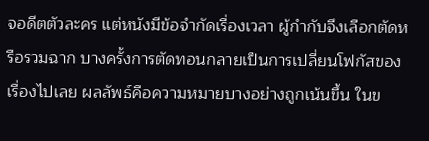จอดีตตัวละคร แต่หนังมีข้อจำกัดเรื่องเวลา ผู้กำกับจึงเลือกตัดหรือรวมฉาก บางครั้งการตัดทอนกลายเป็นการเปลี่ยนโฟกัสของเรื่องไปเลย ผลลัพธ์คือความหมายบางอย่างถูกเน้นขึ้น ในข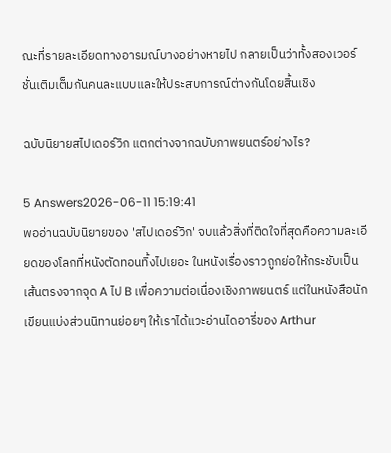ณะที่รายละเอียดทางอารมณ์บางอย่างหายไป กลายเป็นว่าทั้งสองเวอร์ชั่นเติมเต็มกันคนละแบบและให้ประสบการณ์ต่างกันโดยสิ้นเชิง

ฉบับนิยายสไปเดอร์วิก แตกต่างจากฉบับภาพยนตร์อย่างไร?

5 Answers2026-06-11 15:19:41
พออ่านฉบับนิยายของ 'สไปเดอร์วิก' จบแล้วสิ่งที่ติดใจที่สุดคือความละเอียดของโลกที่หนังตัดทอนทิ้งไปเยอะ ในหนังเรื่องราวถูกย่อให้กระชับเป็นเส้นตรงจากจุด A ไป B เพื่อความต่อเนื่องเชิงภาพยนตร์ แต่ในหนังสือนักเขียนแบ่งส่วนนิทานย่อยๆ ให้เราได้แวะอ่านไดอารี่ของ Arthur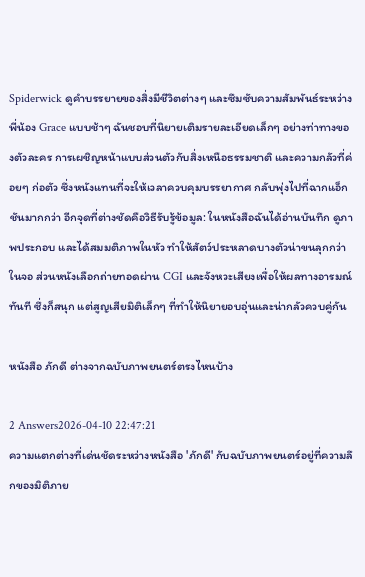Spiderwick ดูคำบรรยายของสิ่งมีชีวิตต่างๆ และซึมซับความสัมพันธ์ระหว่างพี่น้อง Grace แบบช้าๆ ฉันชอบที่นิยายเติมรายละเอียดเล็กๆ อย่างท่าทางของตัวละคร การเผชิญหน้าแบบส่วนตัวกับสิ่งเหนือธรรมชาติ และความกลัวที่ค่อยๆ ก่อตัว ซึ่งหนังแทนที่จะให้เวลาควบคุมบรรยากาศ กลับพุ่งไปที่ฉากแอ็กชันมากกว่า อีกจุดที่ต่างชัดคือวิธีรับรู้ข้อมูล: ในหนังสือฉันได้อ่านบันทึก ดูภาพประกอบ และได้สมมติภาพในหัว ทำให้สัตว์ประหลาดบางตัวน่าขนลุกกว่าในจอ ส่วนหนังเลือกถ่ายทอดผ่าน CGI และจังหวะเสียงเพื่อให้ผลทางอารมณ์ทันที ซึ่งก็สนุก แต่สูญเสียมิติเล็กๆ ที่ทำให้นิยายอบอุ่นและน่ากลัวควบคู่กัน

หนังสือ ภักดี ต่างจากฉบับภาพยนตร์ตรงไหนบ้าง

2 Answers2026-04-10 22:47:21
ความแตกต่างที่เด่นชัดระหว่างหนังสือ 'ภักดี' กับฉบับภาพยนตร์อยู่ที่ความลึกของมิติภาย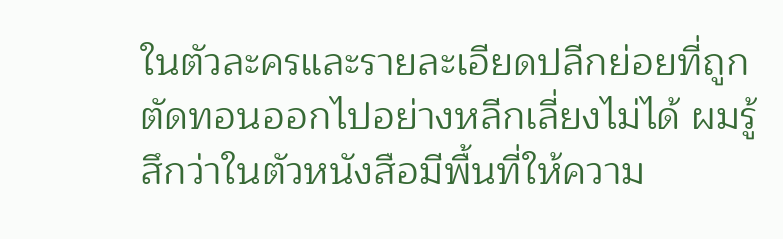ในตัวละครและรายละเอียดปลีกย่อยที่ถูกตัดทอนออกไปอย่างหลีกเลี่ยงไม่ได้ ผมรู้สึกว่าในตัวหนังสือมีพื้นที่ให้ความ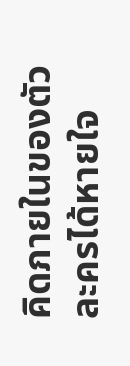คิดภายในของตัวละครได้หายใจ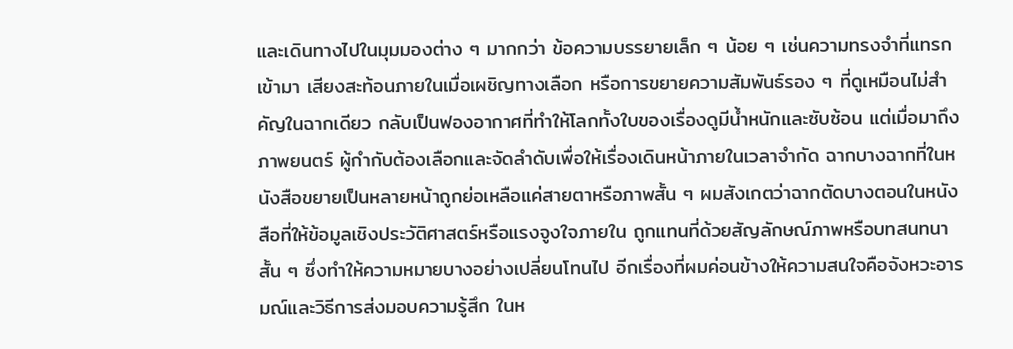และเดินทางไปในมุมมองต่าง ๆ มากกว่า ข้อความบรรยายเล็ก ๆ น้อย ๆ เช่นความทรงจำที่แทรกเข้ามา เสียงสะท้อนภายในเมื่อเผชิญทางเลือก หรือการขยายความสัมพันธ์รอง ๆ ที่ดูเหมือนไม่สำคัญในฉากเดียว กลับเป็นฟองอากาศที่ทำให้โลกทั้งใบของเรื่องดูมีน้ำหนักและซับซ้อน แต่เมื่อมาถึงภาพยนตร์ ผู้กำกับต้องเลือกและจัดลำดับเพื่อให้เรื่องเดินหน้าภายในเวลาจำกัด ฉากบางฉากที่ในหนังสือขยายเป็นหลายหน้าถูกย่อเหลือแค่สายตาหรือภาพสั้น ๆ ผมสังเกตว่าฉากตัดบางตอนในหนังสือที่ให้ข้อมูลเชิงประวัติศาสตร์หรือแรงจูงใจภายใน ถูกแทนที่ด้วยสัญลักษณ์ภาพหรือบทสนทนาสั้น ๆ ซึ่งทำให้ความหมายบางอย่างเปลี่ยนโทนไป อีกเรื่องที่ผมค่อนข้างให้ความสนใจคือจังหวะอารมณ์และวิธีการส่งมอบความรู้สึก ในห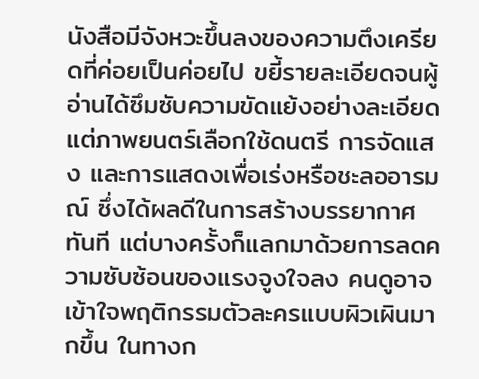นังสือมีจังหวะขึ้นลงของความตึงเครียดที่ค่อยเป็นค่อยไป ขยี้รายละเอียดจนผู้อ่านได้ซึมซับความขัดแย้งอย่างละเอียด แต่ภาพยนตร์เลือกใช้ดนตรี การจัดแสง และการแสดงเพื่อเร่งหรือชะลออารมณ์ ซึ่งได้ผลดีในการสร้างบรรยากาศทันที แต่บางครั้งก็แลกมาด้วยการลดความซับซ้อนของแรงจูงใจลง คนดูอาจเข้าใจพฤติกรรมตัวละครแบบผิวเผินมากขึ้น ในทางก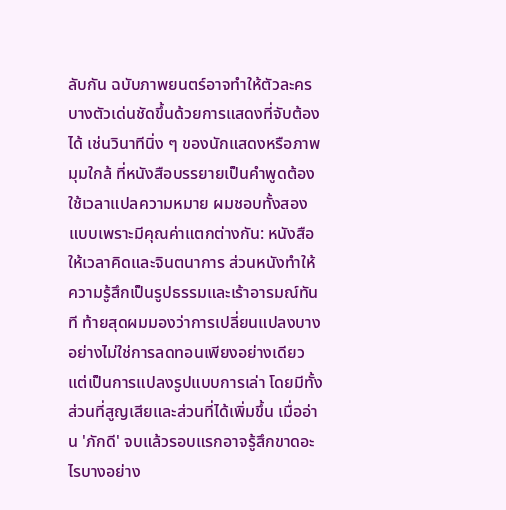ลับกัน ฉบับภาพยนตร์อาจทำให้ตัวละครบางตัวเด่นชัดขึ้นด้วยการแสดงที่จับต้องได้ เช่นวินาทีนิ่ง ๆ ของนักแสดงหรือภาพมุมใกล้ ที่หนังสือบรรยายเป็นคำพูดต้องใช้เวลาแปลความหมาย ผมชอบทั้งสองแบบเพราะมีคุณค่าแตกต่างกัน: หนังสือให้เวลาคิดและจินตนาการ ส่วนหนังทำให้ความรู้สึกเป็นรูปธรรมและเร้าอารมณ์ทันที ท้ายสุดผมมองว่าการเปลี่ยนแปลงบางอย่างไม่ใช่การลดทอนเพียงอย่างเดียว แต่เป็นการแปลงรูปแบบการเล่า โดยมีทั้งส่วนที่สูญเสียและส่วนที่ได้เพิ่มขึ้น เมื่ออ่าน 'ภักดี' จบแล้วรอบแรกอาจรู้สึกขาดอะไรบางอย่าง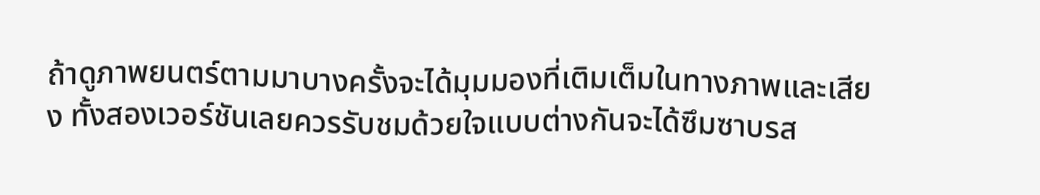ถ้าดูภาพยนตร์ตามมาบางครั้งจะได้มุมมองที่เติมเต็มในทางภาพและเสียง ทั้งสองเวอร์ชันเลยควรรับชมด้วยใจแบบต่างกันจะได้ซึมซาบรส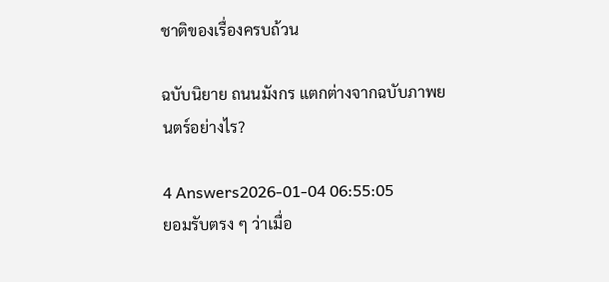ชาติของเรื่องครบถ้วน

ฉบับนิยาย ถนนมังกร แตกต่างจากฉบับภาพยนตร์อย่างไร?

4 Answers2026-01-04 06:55:05
ยอมรับตรง ๆ ว่าเมื่อ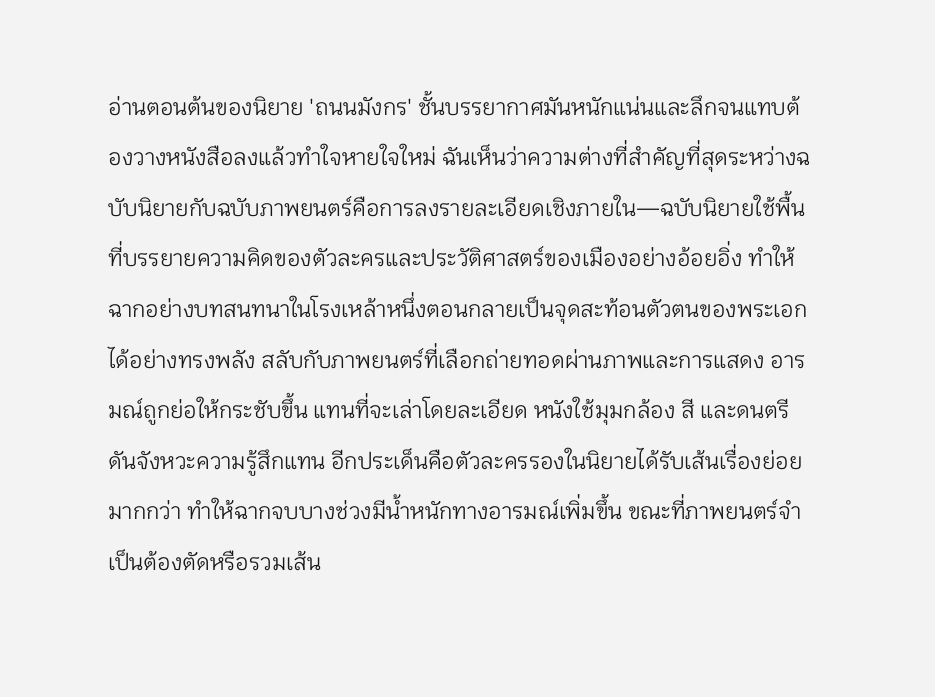อ่านตอนต้นของนิยาย 'ถนนมังกร' ชั้นบรรยากาศมันหนักแน่นและลึกจนแทบต้องวางหนังสือลงแล้วทำใจหายใจใหม่ ฉันเห็นว่าความต่างที่สำคัญที่สุดระหว่างฉบับนิยายกับฉบับภาพยนตร์คือการลงรายละเอียดเชิงภายใน—ฉบับนิยายใช้พื้นที่บรรยายความคิดของตัวละครและประวัติศาสตร์ของเมืองอย่างอ้อยอิ่ง ทำให้ฉากอย่างบทสนทนาในโรงเหล้าหนึ่งตอนกลายเป็นจุดสะท้อนตัวตนของพระเอกได้อย่างทรงพลัง สลับกับภาพยนตร์ที่เลือกถ่ายทอดผ่านภาพและการแสดง อารมณ์ถูกย่อให้กระชับขึ้น แทนที่จะเล่าโดยละเอียด หนังใช้มุมกล้อง สี และดนตรีดันจังหวะความรู้สึกแทน อีกประเด็นคือตัวละครรองในนิยายได้รับเส้นเรื่องย่อยมากกว่า ทำให้ฉากจบบางช่วงมีน้ำหนักทางอารมณ์เพิ่มขึ้น ขณะที่ภาพยนตร์จำเป็นต้องตัดหรือรวมเส้น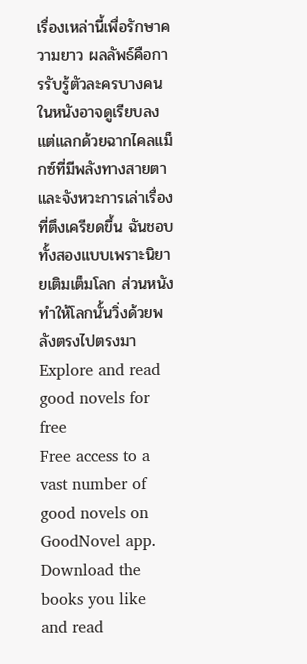เรื่องเหล่านี้เพื่อรักษาความยาว ผลลัพธ์คือการรับรู้ตัวละครบางคนในหนังอาจดูเรียบลง แต่แลกด้วยฉากไคลแม็กซ์ที่มีพลังทางสายตาและจังหวะการเล่าเรื่องที่ตึงเครียดขึ้น ฉันชอบทั้งสองแบบเพราะนิยายเติมเต็มโลก ส่วนหนังทำให้โลกนั้นวิ่งด้วยพลังตรงไปตรงมา
Explore and read good novels for free
Free access to a vast number of good novels on GoodNovel app. Download the books you like and read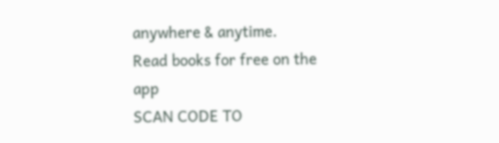anywhere & anytime.
Read books for free on the app
SCAN CODE TO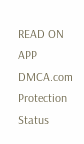READ ON APP
DMCA.com Protection Status